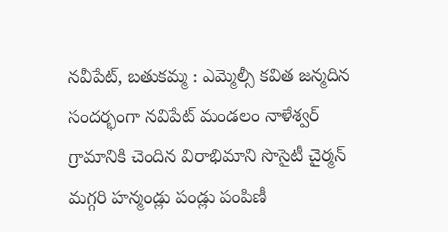నవీపేట్, బతుకమ్మ : ఎమ్మెల్సీ కవిత జన్మదిన సందర్భంగా నవిపేట్ మండలం నాళేశ్వర్ గ్రామానికి చెందిన విరాభిమాని సొసైటీ చైర్మన్ మగ్గరి హన్మండ్లు పండ్లు పంపిణీ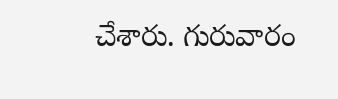చేశారు. గురువారం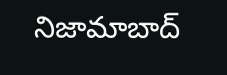నిజామాబాద్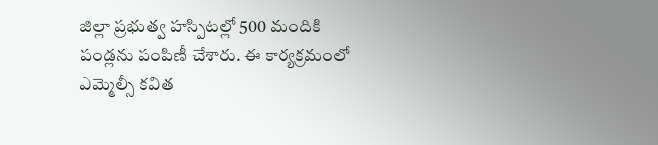జిల్లా ప్రభుత్వ హస్పిటల్లో 500 మందికి పండ్లను పంపిణీ చేశారు. ఈ కార్యక్రమంలో ఎమ్మెల్సీ కవిత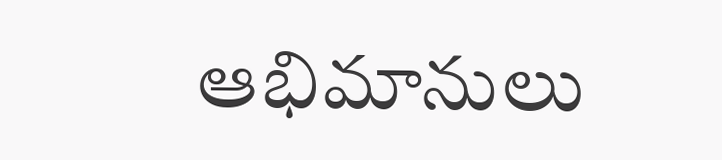ఆభిమానులు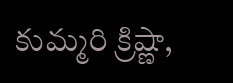కుమ్మరి క్రిష్ణా,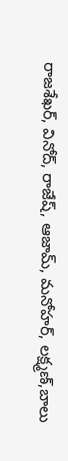రాజశేఖర్, వినోద్, రాజేష్, ఆజామ్, మనోహర్, లక్ష్మణ్,బాలు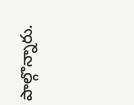పాల్గొన్నారు.